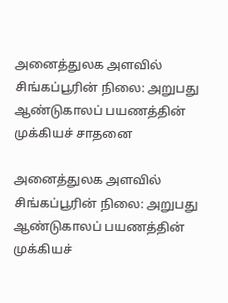அனைத்துலக அளவில் சிங்கப்பூரின் நிலை: அறுபது ஆண்டுகாலப் பயணத்தின் முக்கியச் சாதனை

அனைத்துலக அளவில் சிங்கப்பூரின் நிலை: அறுபது ஆண்டுகாலப் பயணத்தின் முக்கியச்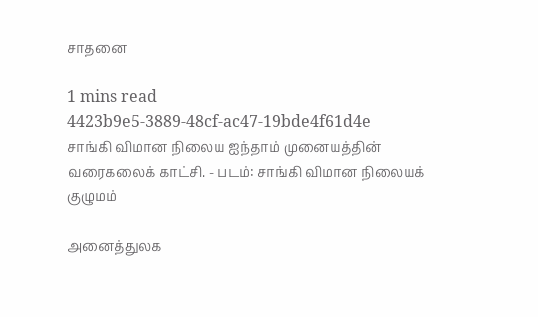சாதனை

1 mins read
4423b9e5-3889-48cf-ac47-19bde4f61d4e
சாங்கி விமான நிலைய ஐந்தாம் முனையத்தின் வரைகலைக் காட்சி. - படம்: சாங்கி விமான நிலையக் குழுமம்

அனைத்துலக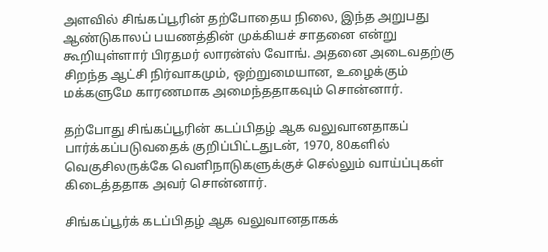அளவில் சிங்கப்பூரின் தற்போதைய நிலை, இந்த அறுபது ஆண்டுகாலப் பயணத்தின் முக்கியச் சாதனை என்று கூறியுள்ளார் பிரதமர் லாரன்ஸ் வோங். அதனை அடைவதற்கு சிறந்த ஆட்சி நிர்வாகமும், ஒற்றுமையான, உழைக்கும் மக்களுமே காரணமாக அமைந்ததாகவும் சொன்னார்.

தற்போது சிங்கப்பூரின் கடப்பிதழ் ஆக வலுவானதாகப் பார்க்கப்படுவதைக் குறிப்பிட்டதுடன், 1970, 80களில் வெகுசிலருக்கே வெளிநாடுகளுக்குச் செல்லும் வாய்ப்புகள் கிடைத்ததாக அவர் சொன்னார்.

சிங்கப்பூர்க் கடப்பிதழ் ஆக வலுவானதாகக்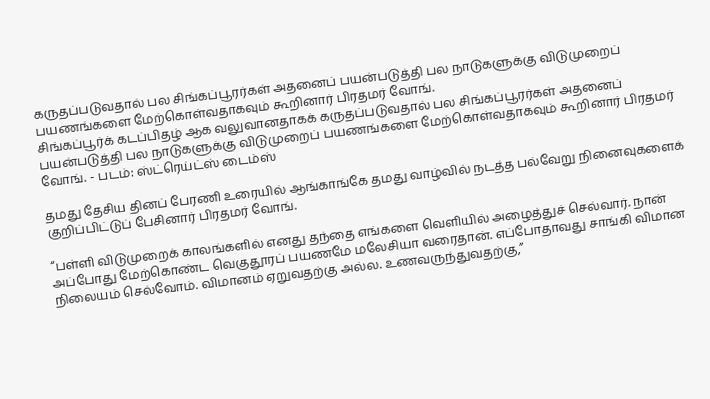கருதப்படுவதால் பல சிங்கப்பூரர்கள் அதனைப் பயன்படுத்தி பல நாடுகளுக்கு விடுமுறைப் பயணங்களை மேற்கொள்வதாகவும் கூறினார் பிரதமர் வோங்.
சிங்கப்பூர்க் கடப்பிதழ் ஆக வலுவானதாகக் கருதப்படுவதால் பல சிங்கப்பூரர்கள் அதனைப் பயன்படுத்தி பல நாடுகளுக்கு விடுமுறைப் பயணங்களை மேற்கொள்வதாகவும் கூறினார் பிரதமர் வோங். - படம்: ஸ்ட்ரெய்ட்ஸ் டைம்ஸ்

தமது தேசிய தினப் பேரணி உரையில் ஆங்காங்கே தமது வாழ்வில் நடத்த பல்வேறு நினைவுகளைக் குறிப்பிட்டுப் பேசினார் பிரதமர் வோங்.

“பள்ளி விடுமுறைக் காலங்களில் எனது தந்தை எங்களை வெளியில் அழைத்துச் செல்வார். நான் அப்போது மேற்கொண்ட வெகுதூரப் பயணமே மலேசியா வரைதான். எப்போதாவது சாங்கி விமான நிலையம் செல்வோம். விமானம் ஏறுவதற்கு அல்ல. உணவருந்துவதற்கு,”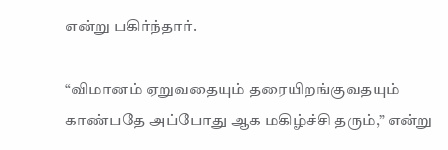என்று பகிர்ந்தார்.

“விமானம் ஏறுவதையும் தரையிறங்குவதயும் காண்பதே அப்போது ஆக மகிழ்ச்சி தரும்,” என்று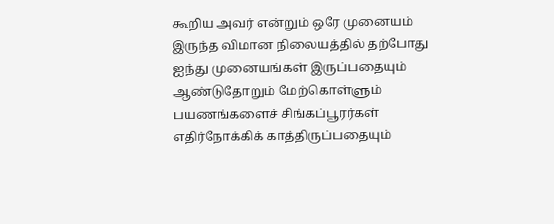கூறிய அவர் என்றும் ஒரே முனையம் இருந்த விமான நிலையத்தில் தற்போது ஐந்து முனையங்கள் இருப்பதையும் ஆண்டுதோறும் மேற்கொள்ளும் பயணங்களைச் சிங்கப்பூரர்கள் எதிர்நோக்கிக் காத்திருப்பதையும்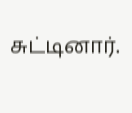சுட்டினார்.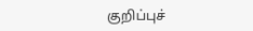குறிப்புச்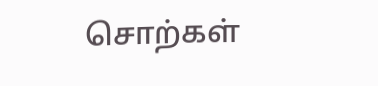சொற்கள்